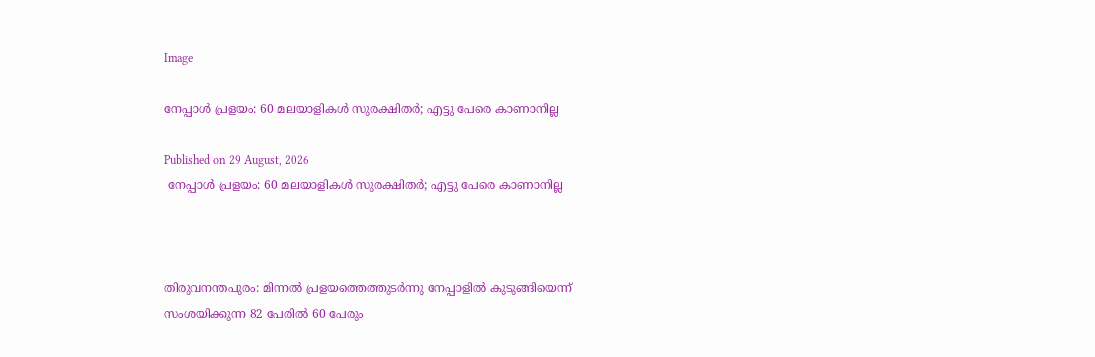Image

നേപ്പാള്‍ പ്രളയം: 60 മലയാളികള്‍ സുരക്ഷിതര്‍; എട്ടു പേരെ കാണാനില്ല

Published on 29 August, 2026
 നേപ്പാള്‍ പ്രളയം: 60 മലയാളികള്‍ സുരക്ഷിതര്‍; എട്ടു പേരെ കാണാനില്ല



തിരുവനന്തപുരം: മിന്നല്‍ പ്രളയത്തെത്തുടര്‍ന്നു നേപ്പാളില്‍ കുടുങ്ങിയെന്ന് സംശയിക്കുന്ന 82 പേരില്‍ 60 പേരും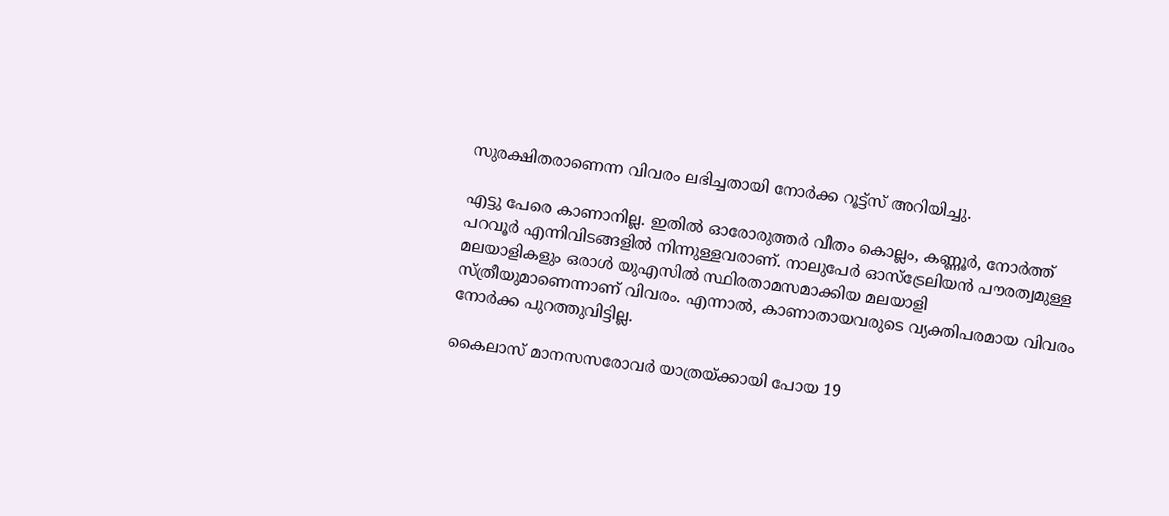സുരക്ഷിതരാണെന്ന വിവരം ലഭിച്ചതായി നോര്‍ക്ക റൂട്ട്‌സ് അറിയിച്ചു.

എട്ടു പേരെ കാണാനില്ല. ഇതില്‍ ഓരോരുത്തര്‍ വീതം കൊല്ലം, കണ്ണൂര്‍, നോര്‍ത്ത് പറവൂര്‍ എന്നിവിടങ്ങളില്‍ നിന്നുള്ളവരാണ്. നാലുപേര്‍ ഓസ്‌ട്രേലിയന്‍ പൗരത്വമുള്ള മലയാളികളും ഒരാള്‍ യുഎസില്‍ സ്ഥിരതാമസമാക്കിയ മലയാളി സ്ത്രീയുമാണെന്നാണ് വിവരം. എന്നാല്‍, കാണാതായവരുടെ വ്യക്തിപരമായ വിവരം നോര്‍ക്ക പുറത്തുവിട്ടില്ല.

കൈലാസ് മാനസസരോവര്‍ യാത്രയ്ക്കായി പോയ 19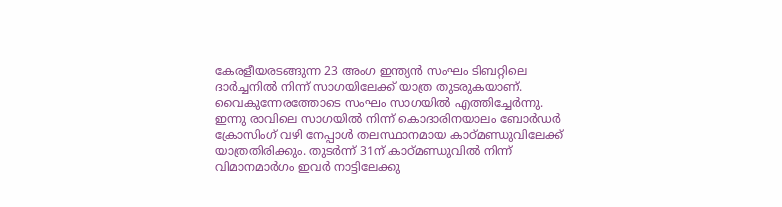കേരളീയരടങ്ങുന്ന 23 അംഗ ഇന്ത്യന്‍ സംഘം ടിബറ്റിലെ ദാര്‍ച്ചനില്‍ നിന്ന് സാഗയിലേക്ക് യാത്ര തുടരുകയാണ്. വൈകുന്നേരത്തോടെ സംഘം സാഗയില്‍ എത്തിച്ചേര്‍ന്നു. ഇന്നു രാവിലെ സാഗയില്‍ നിന്ന് കൊദാരിനയാലം ബോര്‍ഡര്‍ ക്രോസിംഗ് വഴി നേപ്പാള്‍ തലസ്ഥാനമായ കാഠ്മണ്ഡുവിലേക്ക് യാത്രതിരിക്കും. തുടര്‍ന്ന് 31ന് കാഠ്മണ്ഡുവില്‍ നിന്ന് വിമാനമാര്‍ഗം ഇവര്‍ നാട്ടിലേക്കു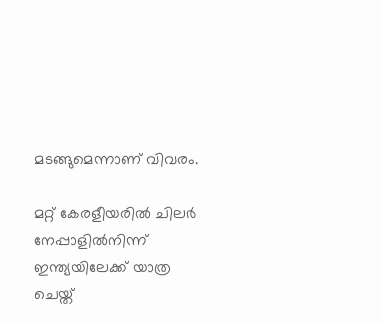മടങ്ങുമെന്നാണ് വിവരം.

മറ്റ് കേരളീയരില്‍ ചിലര്‍ നേപ്പാളില്‍നിന്ന് ഇന്ത്യയിലേക്ക് യാത്ര ചെയ്ത്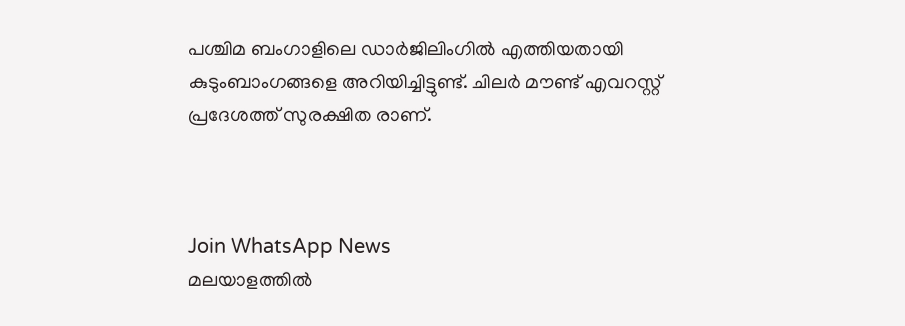പശ്ചിമ ബംഗാളിലെ ഡാര്‍ജിലിംഗില്‍ എത്തിയതായി കുടുംബാംഗങ്ങളെ അറിയിച്ചിട്ടുണ്ട്. ചിലര്‍ മൗണ്ട് എവറസ്റ്റ് പ്രദേശത്ത് സുരക്ഷിത രാണ്.



Join WhatsApp News
മലയാളത്തില്‍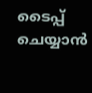ടൈപ്പ് ചെയ്യാന്‍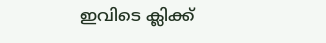ഇവിടെ ക്ലിക്ക്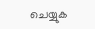ചെയ്യുക